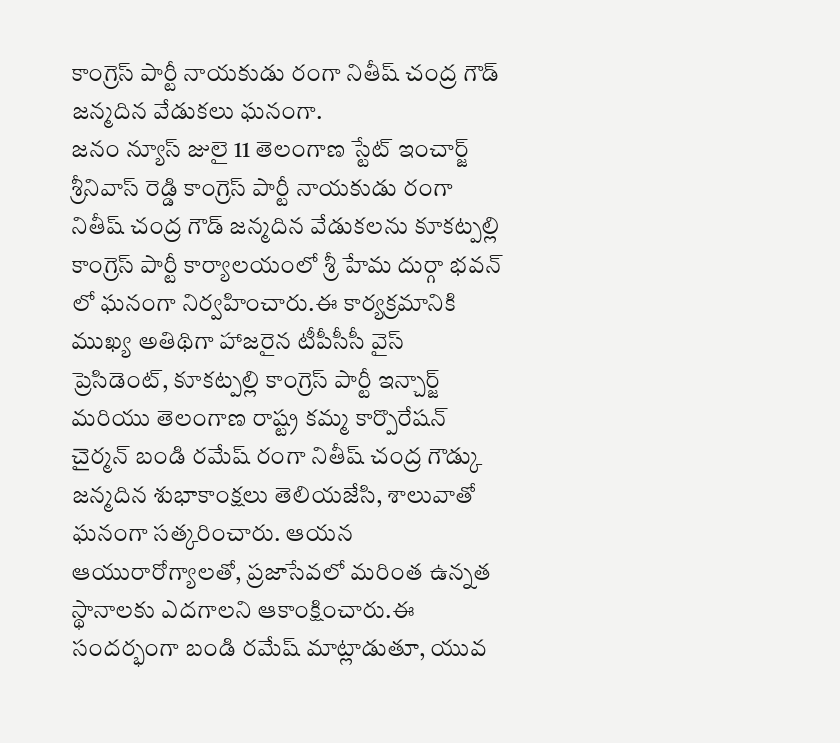కాంగ్రెస్ పార్టీ నాయకుడు రంగా నితీష్ చంద్ర గౌడ్ జన్మదిన వేడుకలు ఘనంగా.
జనం న్యూస్ జులై 11 తెలంగాణ స్టేట్ ఇంచార్జ్ శ్రీనివాస్ రెడ్డి కాంగ్రెస్ పార్టీ నాయకుడు రంగా నితీష్ చంద్ర గౌడ్ జన్మదిన వేడుకలను కూకట్పల్లి కాంగ్రెస్ పార్టీ కార్యాలయంలో శ్రీ హేమ దుర్గా భవన్ లో ఘనంగా నిర్వహించారు.ఈ కార్యక్రమానికి ముఖ్య అతిథిగా హాజరైన టీపీసీసీ వైస్ ప్రెసిడెంట్, కూకట్పల్లి కాంగ్రెస్ పార్టీ ఇన్చార్జ్ మరియు తెలంగాణ రాష్ట్ర కమ్మ కార్పొరేషన్ చైర్మన్ బండి రమేష్ రంగా నితీష్ చంద్ర గౌడ్కు జన్మదిన శుభాకాంక్షలు తెలియజేసి, శాలువాతో ఘనంగా సత్కరించారు. ఆయన ఆయురారోగ్యాలతో, ప్రజాసేవలో మరింత ఉన్నత స్థానాలకు ఎదగాలని ఆకాంక్షించారు.ఈ సందర్భంగా బండి రమేష్ మాట్లాడుతూ, యువ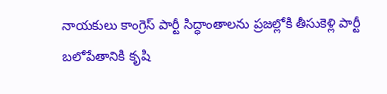నాయకులు కాంగ్రెస్ పార్టీ సిద్ధాంతాలను ప్రజల్లోకి తీసుకెళ్లి పార్టీ బలోపేతానికి కృషి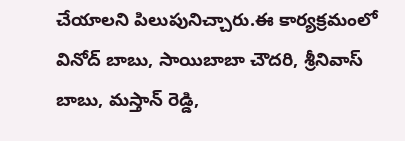చేయాలని పిలుపునిచ్చారు.ఈ కార్యక్రమంలో వినోద్ బాబు, సాయిబాబా చౌదరి, శ్రీనివాస్ బాబు, మస్తాన్ రెడ్డి,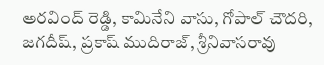అరవింద్ రెడ్డి, కామినేని వాసు, గోపాల్ చౌదరి, జగదీష్, ప్రకాష్ ముదిరాజ్, శ్రీనివాసరావు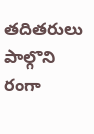తదితరులు పాల్గొని రంగా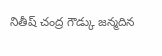నితీష్ చంద్ర గౌడ్కు జన్మదిన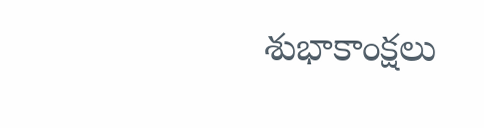శుభాకాంక్షలు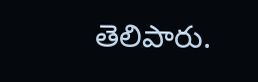తెలిపారు.